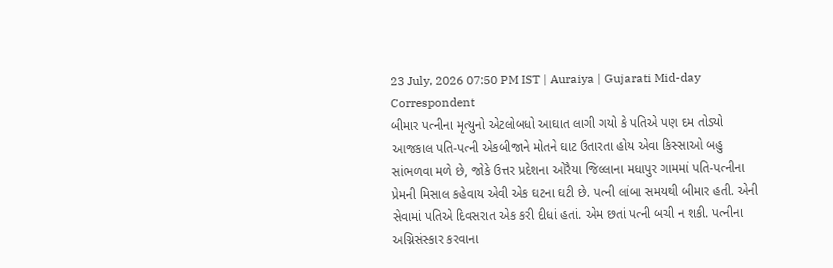23 July, 2026 07:50 PM IST | Auraiya | Gujarati Mid-day Correspondent
બીમાર પત્નીના મૃત્યુનો એટલોબધો આઘાત લાગી ગયો કે પતિએ પણ દમ તોડ્યો
આજકાલ પતિ-પત્ની એકબીજાને મોતને ઘાટ ઉતારતા હોય એવા કિસ્સાઓ બહુ સાંભળવા મળે છે, જોકે ઉત્તર પ્રદેશના ઓરૈયા જિલ્લાના મધાપુર ગામમાં પતિ-પત્નીના પ્રેમની મિસાલ કહેવાય એવી એક ઘટના ઘટી છે. પત્ની લાંબા સમયથી બીમાર હતી. એની સેવામાં પતિએ દિવસરાત એક કરી દીધાં હતાં. એમ છતાં પત્ની બચી ન શકી. પત્નીના અગ્નિસંસ્કાર કરવાના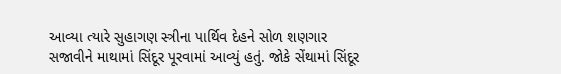આવ્યા ત્યારે સુહાગણ સ્ત્રીના પાર્થિવ દેહને સોળ શણગાર સજાવીને માથામાં સિંદૂર પૂરવામાં આવ્યું હતું. જોકે સેંથામાં સિંદૂર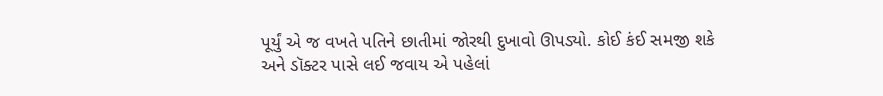પૂર્યું એ જ વખતે પતિને છાતીમાં જોરથી દુખાવો ઊપડ્યો. કોઈ કંઈ સમજી શકે અને ડૉક્ટર પાસે લઈ જવાય એ પહેલાં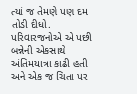ત્યાં જ તેમણે પણ દમ તોડી દીધો. પરિવારજનોએ એ પછી બન્નેની એકસાથે અંતિમયાત્રા કાઢી હતી અને એક જ ચિતા પર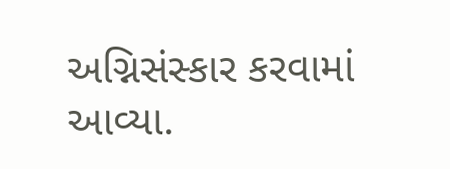અગ્નિસંસ્કાર કરવામાં આવ્યા.